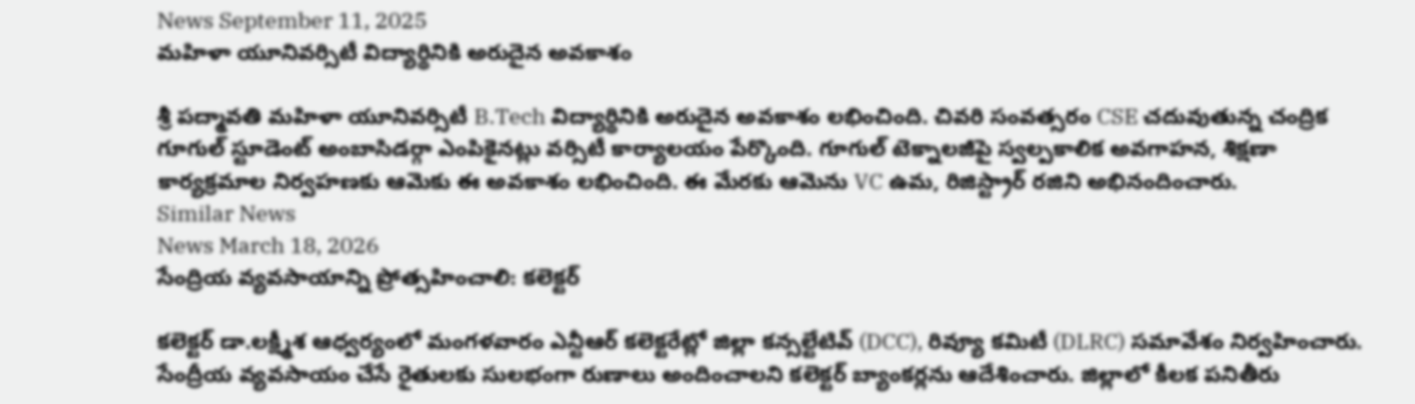News September 11, 2025
మహిళా యూనివర్సిటీ విద్యార్థినికి అరుదైన అవకాశం

శ్రీ పద్మావతి మహిళా యూనివర్సిటీ B.Tech విద్యార్థినికి అరుదైన అవకాశం లభించింది. చివరి సంవత్సరం CSE చదువుతున్న చంద్రిక గూగుల్ స్టూడెంట్ అంబాసిడర్గా ఎంపికైనట్లు వర్సిటీ కార్యాలయం పేర్కొంది. గూగుల్ టెక్నాలజీపై స్వల్పకాలిక అవగాహన, శిక్షణా కార్యక్రమాల నిర్వహణకు ఆమెకు ఈ అవకాశం లభించింది. ఈ మేరకు ఆమెను VC ఉమ, రిజిస్ట్రార్ రజిని అభినందించారు.
Similar News
News March 18, 2026
సేంద్రియ వ్యవసాయాన్ని ప్రోత్సహించాలి: కలెక్టర్

కలెక్టర్ డా.లక్ష్మీశ ఆధ్వర్యంలో మంగళవారం ఎన్టీఆర్ కలెక్టరేట్లో జిల్లా కన్సల్టేటివ్ (DCC), రివ్యూ కమిటీ (DLRC) సమావేశం నిర్వహించారు. సేంద్రీయ వ్యవసాయం చేసే రైతులకు సులభంగా రుణాలు అందించాలని కలెక్టర్ బ్యాంకర్లను ఆదేశించారు. జిల్లాలో కీలక పనితీరు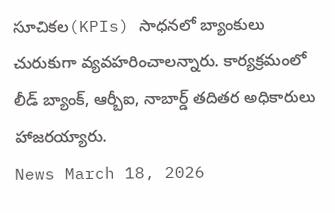సూచికల(KPIs) సాధనలో బ్యాంకులు చురుకుగా వ్యవహరించాలన్నారు. కార్యక్రమంలో లీడ్ బ్యాంక్, ఆర్బీఐ, నాబార్డ్ తదితర అధికారులు హాజరయ్యారు.
News March 18, 2026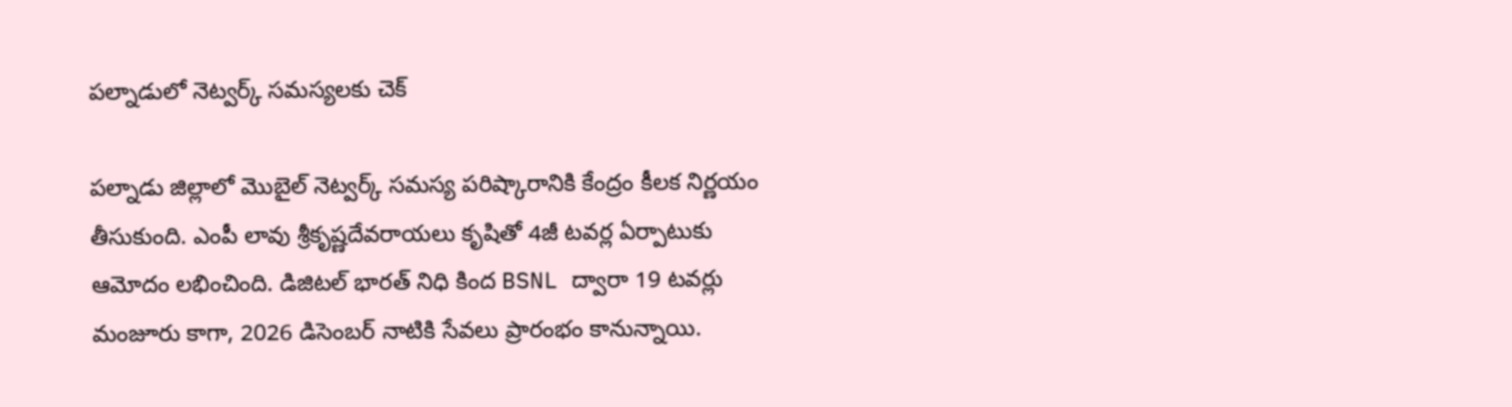పల్నాడులో నెట్వర్క్ సమస్యలకు చెక్

పల్నాడు జిల్లాలో మొబైల్ నెట్వర్క్ సమస్య పరిష్కారానికి కేంద్రం కీలక నిర్ణయం తీసుకుంది. ఎంపీ లావు శ్రీకృష్ణదేవరాయలు కృషితో 4జీ టవర్ల ఏర్పాటుకు ఆమోదం లభించింది. డిజిటల్ భారత్ నిధి కింద BSNL ద్వారా 19 టవర్లు మంజూరు కాగా, 2026 డిసెంబర్ నాటికి సేవలు ప్రారంభం కానున్నాయి.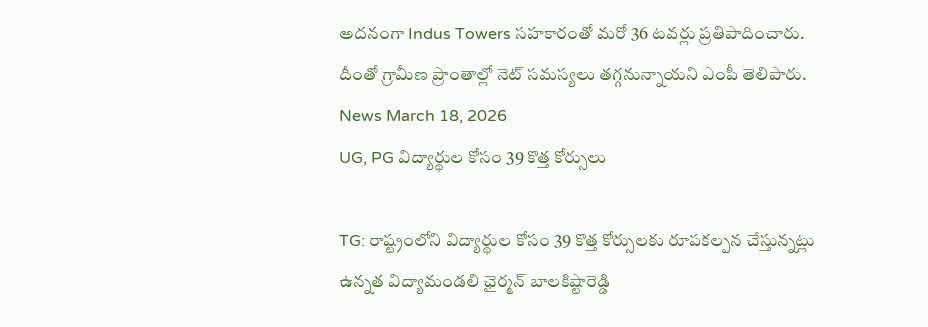అదనంగా Indus Towers సహకారంతో మరో 36 టవర్లు ప్రతిపాదించారు. దీంతో గ్రామీణ ప్రాంతాల్లో నెట్ సమస్యలు తగ్గనున్నాయని ఎంపీ తెలిపారు.
News March 18, 2026
UG, PG విద్యార్థుల కోసం 39 కొత్త కోర్సులు

TG: రాష్ట్రంలోని విద్యార్థుల కోసం 39 కొత్త కోర్సులకు రూపకల్పన చేస్తున్నట్లు ఉన్నత విద్యామండలి ఛైర్మన్ బాలకిష్టారెడ్డి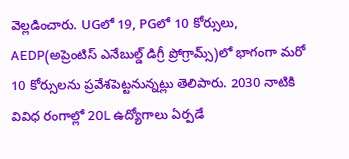వెల్లడించారు. UGలో 19, PGలో 10 కోర్సులు, AEDP(అప్రెంటిస్ ఎనేబుల్డ్ డిగ్రీ ప్రోగ్రామ్స్)లో భాగంగా మరో 10 కోర్సులను ప్రవేశపెట్టనున్నట్లు తెలిపారు. 2030 నాటికి వివిధ రంగాల్లో 20L ఉద్యోగాలు ఏర్పడే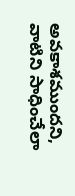అవకాశముందని, వాటిని సాధించేలా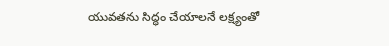యువతను సిద్ధం చేయాలనే లక్ష్యంతో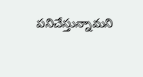పనిచేస్తున్నామని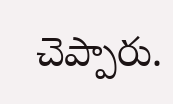చెప్పారు.